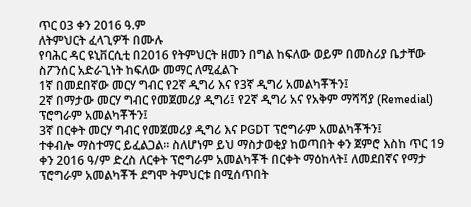ጥር 03 ቀን 2016 ዓ.ም
ለትምህርት ፈላጊዎች በሙሉ
የባሕር ዳር ዩኒቨርሲቲ በ2016 የትምህርት ዘመን በግል ከፍለው ወይም በመስሪያ ቤታቸው ስፖንሰር አድራጊነት ከፍለው መማር ለሚፈልጉ
1ኛ በመደበኛው መርሃ ግብር የ2ኛ ዲግሪ እና የ3ኛ ዲግሪ አመልካቾችን፤
2ኛ በማታው መርሃ ግብር የመጀመሪያ ዲግሪ፤ የ2ኛ ዲግሪ አና የአቅም ማሻሻያ (Remedial) ፕሮግራም አመልካቾችን፤
3ኛ በርቀት መርሃ ግብር የመጀመሪያ ዲግሪ እና PGDT ፕሮግራም አመልካቾችን፤
ተቀብሎ ማስተማር ይፈልጋል፡፡ ስለሆነም ይህ ማስታወቂያ ከወጣበት ቀን ጀምሮ እስከ ጥር 19 ቀን 2016 ዓ/ም ድረስ ለርቀት ፕሮግራም አመልካቾች በርቀት ማዕከላት፤ ለመደበኛና የማታ ፕሮግራም አመልካቾች ደግሞ ትምህርቱ በሚሰጥበት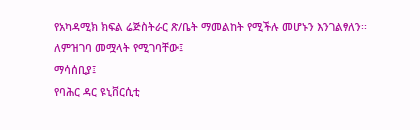የአካዳሚክ ክፍል ሬጅስትራር ጽ/ቤት ማመልከት የሚችሉ መሆኑን እንገልፃለን፡፡
ለምዝገባ መሟላት የሚገባቸው፤
ማሳሰቢያ፤
የባሕር ዳር ዩኒቨርሲቲ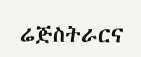ሬጅስትራርና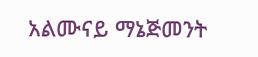አልሙናይ ማኔጅመንት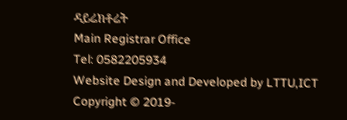ዳይሬክቶሬት
Main Registrar Office
Tel: 0582205934
Website Design and Developed by LTTU,ICT Copyright © 2019-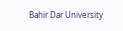Bahir Dar University